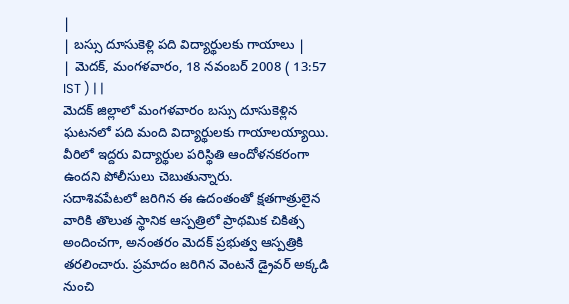|
| బస్సు దూసుకెళ్లి పది విద్యార్థులకు గాయాలు |
| మెదక్, మంగళవారం, 18 నవంబర్ 2008 ( 13:57 IST ) | |
మెదక్ జిల్లాలో మంగళవారం బస్సు దూసుకెళ్లిన ఘటనలో పది మంది విద్యార్థులకు గాయాలయ్యాయి. వీరిలో ఇద్దరు విద్యార్థుల పరిస్థితి ఆందోళనకరంగా ఉందని పోలీసులు చెబుతున్నారు.
సదాశివపేటలో జరిగిన ఈ ఉదంతంతో క్షతగాత్రులైన వారికి తొలుత స్థానిక ఆస్పత్రిలో ప్రాథమిక చికిత్స అందించగా, అనంతరం మెదక్ ప్రభుత్వ ఆస్పత్రికి తరలించారు. ప్రమాదం జరిగిన వెంటనే డ్రైవర్ అక్కడి నుంచి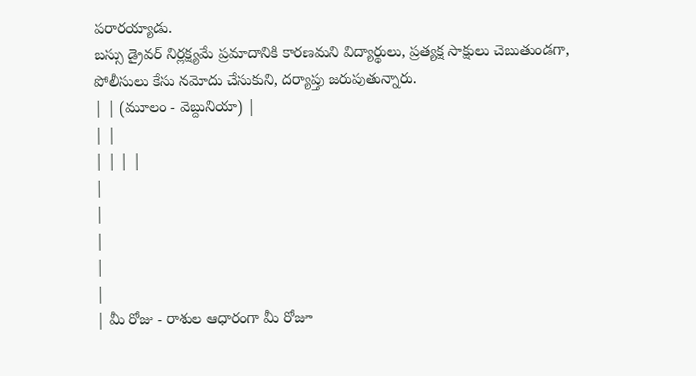పరారయ్యాడు.
బస్సు డ్రైవర్ నిర్లక్ష్యమే ప్రమాదానికి కారణమని విద్యార్థులు, ప్రత్యక్ష సాక్షులు చెబుతుండగా, పోలీసులు కేసు నమోదు చేసుకుని, దర్యాప్తు జరుపుతున్నారు.
| | (మూలం - వెబ్దునియా) |
| |
| | | |
|
|
|
|
|
| మీ రోజు - రాశుల ఆధారంగా మీ రోజూ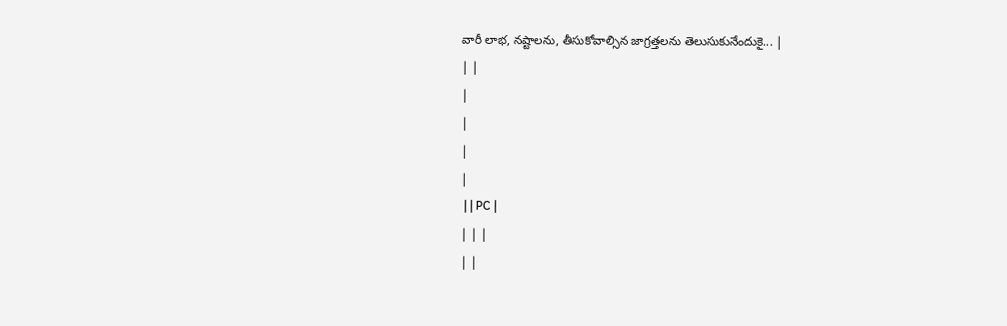వారీ లాభ, నష్టాలను, తీసుకోవాల్సిన జాగ్రత్తలను తెలుసుకునేందుకై... |
| |
|
|
|
|
 | | PC |
| | |
| |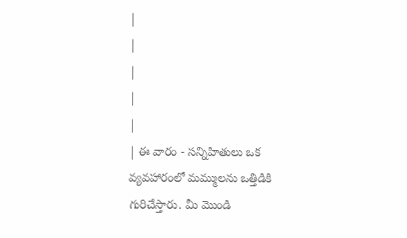|
|
|
|
|
| ఈ వారం - సన్నిహితులు ఒక వ్యవహారంలో మమ్ములను ఒత్తిడికి గురిచేస్తారు. మీ మొండి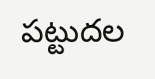పట్టుదల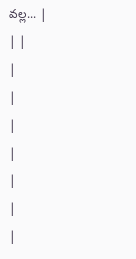వల్ల... |
| |
|
|
|
|
|
|
|